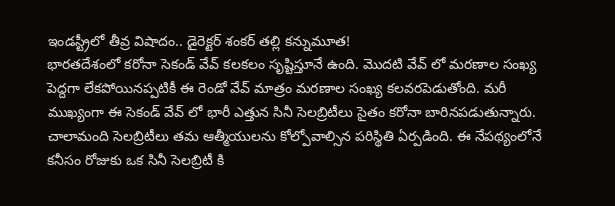ఇండస్ట్రీలో తీవ్ర విషాదం.. డైరెక్టర్ శంకర్ తల్లి కన్నుమూత!
భారతదేశంలో కరోనా సెకండ్ వేవ్ కలకలం సృష్టిస్తూనే ఉంది. మొదటి వేవ్ లో మరణాల సంఖ్య పెద్దగా లేకపోయినప్పటికీ ఈ రెండో వేవ్ మాత్రం మరణాల సంఖ్య కలవరపెడుతోంది. మరీ ముఖ్యంగా ఈ సెకండ్ వేవ్ లో భారీ ఎత్తున సినీ సెలబ్రిటీలు సైతం కరోనా బారినపడుతున్నారు. చాలామంది సెలబ్రిటీలు తమ ఆత్మీయులను కోల్పోవాల్సిన పరిస్థితి ఏర్పడింది. ఈ నేపథ్యంలోనే కనీసం రోజుకు ఒక సినీ సెలబ్రిటీ కి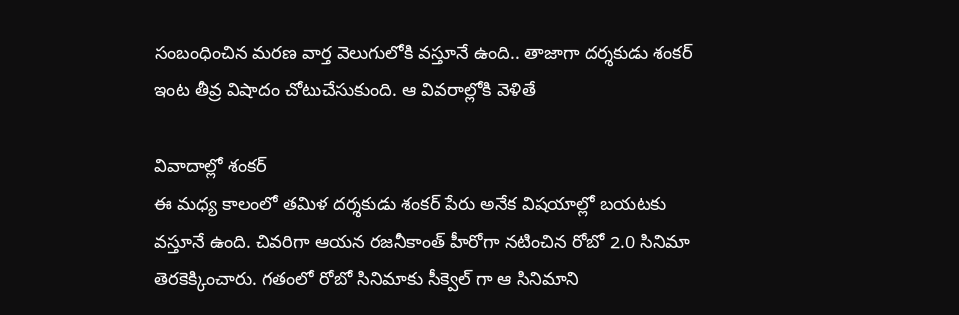సంబంధించిన మరణ వార్త వెలుగులోకి వస్తూనే ఉంది.. తాజాగా దర్శకుడు శంకర్ ఇంట తీవ్ర విషాదం చోటుచేసుకుంది. ఆ వివరాల్లోకి వెళితే

వివాదాల్లో శంకర్
ఈ మధ్య కాలంలో తమిళ దర్శకుడు శంకర్ పేరు అనేక విషయాల్లో బయటకు వస్తూనే ఉంది. చివరిగా ఆయన రజనీకాంత్ హీరోగా నటించిన రోబో 2.0 సినిమా తెరకెక్కించారు. గతంలో రోబో సినిమాకు సీక్వెల్ గా ఆ సినిమాని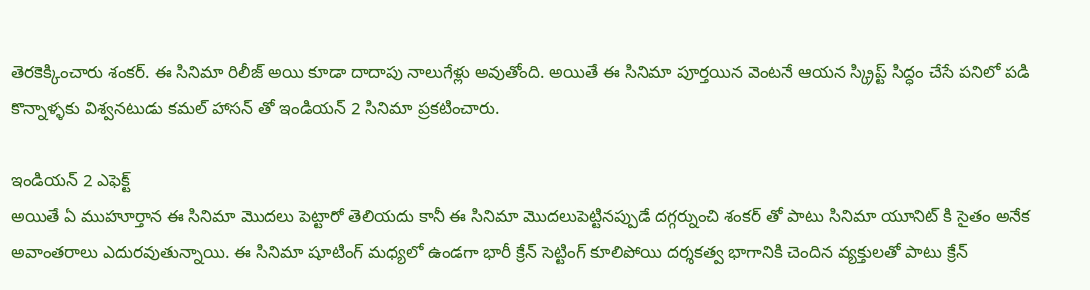తెరకెక్కించారు శంకర్. ఈ సినిమా రిలీజ్ అయి కూడా దాదాపు నాలుగేళ్లు అవుతోంది. అయితే ఈ సినిమా పూర్తయిన వెంటనే ఆయన స్క్రిప్ట్ సిద్ధం చేసే పనిలో పడి కొన్నాళ్ళకు విశ్వనటుడు కమల్ హాసన్ తో ఇండియన్ 2 సినిమా ప్రకటించారు.

ఇండియన్ 2 ఎఫెక్ట్
అయితే ఏ ముహూర్తాన ఈ సినిమా మొదలు పెట్టారో తెలియదు కానీ ఈ సినిమా మొదలుపెట్టినప్పుడే దగ్గర్నుంచి శంకర్ తో పాటు సినిమా యూనిట్ కి సైతం అనేక అవాంతరాలు ఎదురవుతున్నాయి. ఈ సినిమా షూటింగ్ మధ్యలో ఉండగా భారీ క్రేన్ సెట్టింగ్ కూలిపోయి దర్శకత్వ భాగానికి చెందిన వ్యక్తులతో పాటు క్రేన్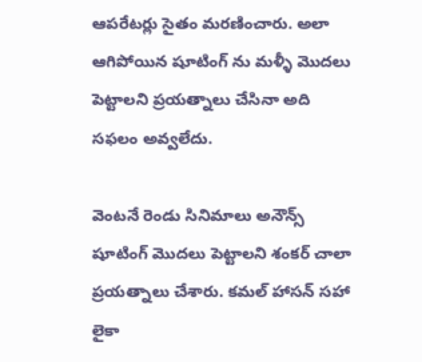ఆపరేటర్లు సైతం మరణించారు. అలా ఆగిపోయిన షూటింగ్ ను మళ్ళీ మొదలు పెట్టాలని ప్రయత్నాలు చేసినా అది సఫలం అవ్వలేదు.

వెంటనే రెండు సినిమాలు అనౌన్స్
షూటింగ్ మొదలు పెట్టాలని శంకర్ చాలా ప్రయత్నాలు చేశారు. కమల్ హాసన్ సహా లైకా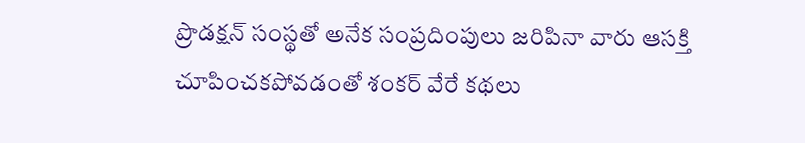ప్రొడక్షన్ సంస్థతో అనేక సంప్రదింపులు జరిపినా వారు ఆసక్తి చూపించకపోవడంతో శంకర్ వేరే కథలు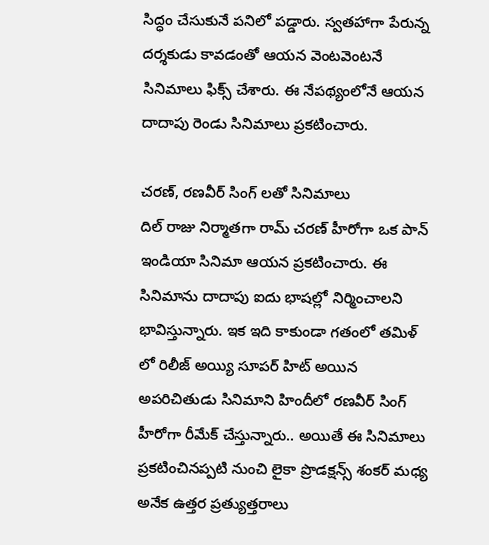సిద్ధం చేసుకునే పనిలో పడ్డారు. స్వతహాగా పేరున్న దర్శకుడు కావడంతో ఆయన వెంటవెంటనే సినిమాలు ఫిక్స్ చేశారు. ఈ నేపథ్యంలోనే ఆయన దాదాపు రెండు సినిమాలు ప్రకటించారు.

చరణ్, రణవీర్ సింగ్ లతో సినిమాలు
దిల్ రాజు నిర్మాతగా రామ్ చరణ్ హీరోగా ఒక పాన్ ఇండియా సినిమా ఆయన ప్రకటించారు. ఈ సినిమాను దాదాపు ఐదు భాషల్లో నిర్మించాలని భావిస్తున్నారు. ఇక ఇది కాకుండా గతంలో తమిళ్ లో రిలీజ్ అయ్యి సూపర్ హిట్ అయిన అపరిచితుడు సినిమాని హిందీలో రణవీర్ సింగ్ హీరోగా రీమేక్ చేస్తున్నారు.. అయితే ఈ సినిమాలు ప్రకటించినప్పటి నుంచి లైకా ప్రొడక్షన్స్ శంకర్ మధ్య అనేక ఉత్తర ప్రత్యుత్తరాలు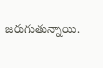జరుగుతున్నాయి.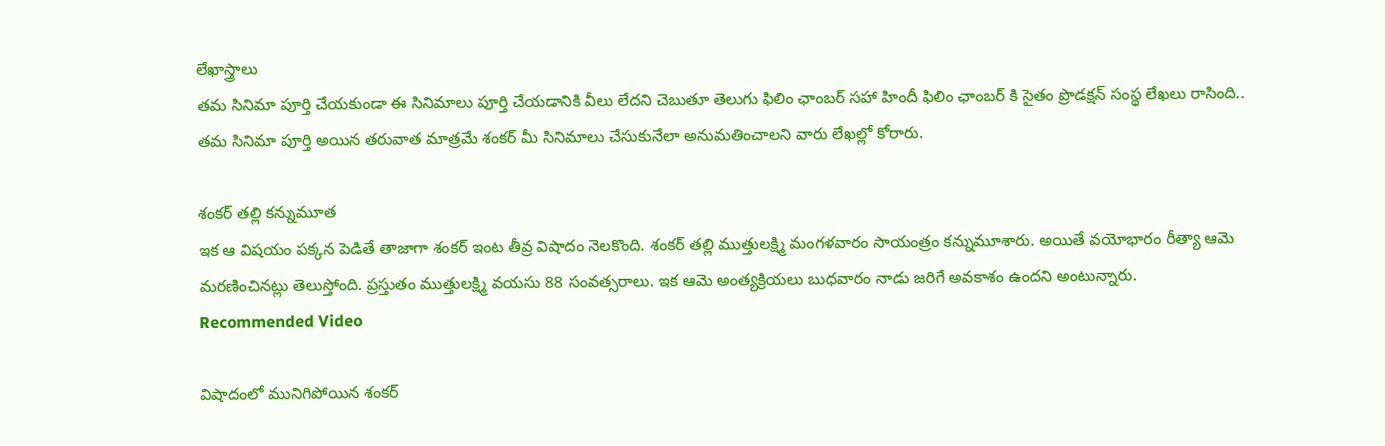లేఖాస్త్రాలు
తమ సినిమా పూర్తి చేయకుండా ఈ సినిమాలు పూర్తి చేయడానికి వీలు లేదని చెబుతూ తెలుగు ఫిలిం ఛాంబర్ సహా హిందీ ఫిలిం ఛాంబర్ కి సైతం ప్రొడక్షన్ సంస్థ లేఖలు రాసింది.. తమ సినిమా పూర్తి అయిన తరువాత మాత్రమే శంకర్ మీ సినిమాలు చేసుకునేలా అనుమతించాలని వారు లేఖల్లో కోరారు.

శంకర్ తల్లి కన్నుమూత
ఇక ఆ విషయం పక్కన పెడితే తాజాగా శంకర్ ఇంట తీవ్ర విషాదం నెలకొంది. శంకర్ తల్లి ముత్తులక్ష్మి మంగళవారం సాయంత్రం కన్నుమూశారు. అయితే వయోభారం రీత్యా ఆమె మరణించినట్లు తెలుస్తోంది. ప్రస్తుతం ముత్తులక్ష్మి వయసు 88 సంవత్సరాలు. ఇక ఆమె అంత్యక్రియలు బుధవారం నాడు జరిగే అవకాశం ఉందని అంటున్నారు.
Recommended Video

విషాదంలో మునిగిపోయిన శంకర్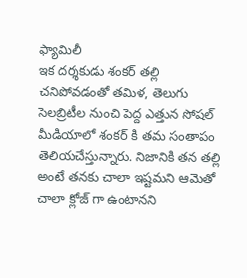ఫ్యామిలీ
ఇక దర్శకుడు శంకర్ తల్లి చనిపోవడంతో తమిళ, తెలుగు సెలబ్రిటీల నుంచి పెద్ద ఎత్తున సోషల్ మీడియాలో శంకర్ కి తమ సంతాపం తెలియచేస్తున్నారు. నిజానికి తన తల్లి అంటే తనకు చాలా ఇష్టమని ఆమెతో చాలా క్లోజ్ గా ఉంటానని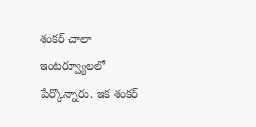శంకర్ చాలా ఇంటర్వ్యూలలో పేర్కొన్నారు. ఇక శంకర్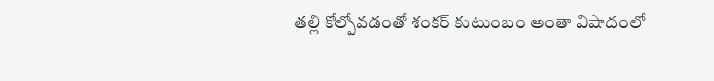తల్లి కోల్పోవడంతో శంకర్ కుటుంబం అంతా విషాదంలో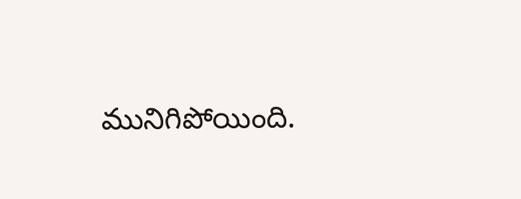మునిగిపోయింది.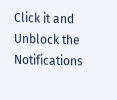Click it and Unblock the Notifications